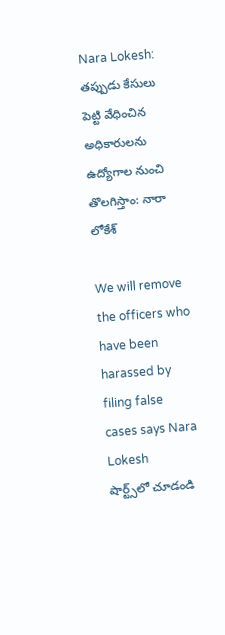Nara Lokesh: తప్పుడు కేసులు పెట్టి వేధించిన అధికారులను ఉద్యోగాల నుంచి తొలగిస్తాం: నారా లోకేశ్‌

We will remove the officers who have been harassed by filing false cases says Nara Lokesh
షార్ట్స్‌లో చూడండి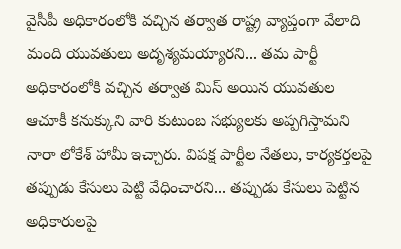వైసీపీ అధికారంలోకి వచ్చిన తర్వాత రాష్ట్ర వ్యాప్తంగా వేలాది మంది యువతులు అదృశ్యమయ్యారని... తమ పార్టీ అధికారంలోకి వచ్చిన తర్వాత మిస్ అయిన యువతుల ఆచూకీ కనుక్కుని వారి కుటుంబ సభ్యులకు అప్పగిస్తామని నారా లోకేశ్ హామీ ఇచ్చారు. విపక్ష పార్టీల నేతలు, కార్యకర్తలపై తప్పుడు కేసులు పెట్టి వేధించారని... తప్పుడు కేసులు పెట్టిన అధికారులపై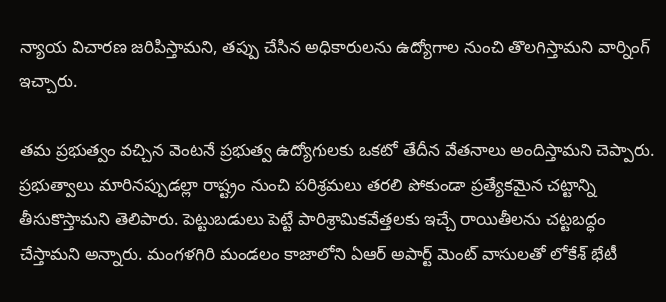న్యాయ విచారణ జరిపిస్తామని, తప్పు చేసిన అధికారులను ఉద్యోగాల నుంచి తొలగిస్తామని వార్నింగ్ ఇచ్చారు.

తమ ప్రభుత్వం వచ్చిన వెంటనే ప్రభుత్వ ఉద్యోగులకు ఒకటో తేదీన వేతనాలు అందిస్తామని చెప్పారు. ప్రభుత్వాలు మారినప్పుడల్లా రాష్ట్రం నుంచి పరిశ్రమలు తరలి పోకుండా ప్రత్యేకమైన చట్టాన్ని తీసుకొస్తామని తెలిపారు. పెట్టుబడులు పెట్టే పారిశ్రామికవేత్తలకు ఇచ్చే రాయితీలను చట్టబద్ధం చేస్తామని అన్నారు. మంగళగిరి మండలం కాజాలోని ఏఆర్ అపార్ట్ మెంట్ వాసులతో లోకేశ్ భేటీ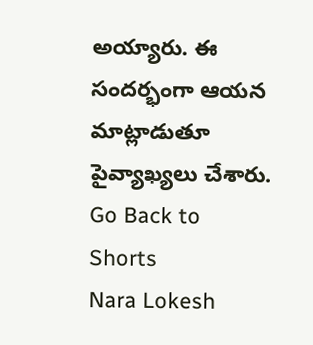అయ్యారు. ఈ సందర్భంగా ఆయన మాట్లాడుతూ పైవ్యాఖ్యలు చేశారు.
Go Back to Shorts
Nara Lokesh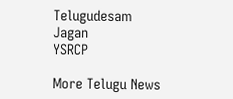Telugudesam
Jagan
YSRCP

More Telugu News